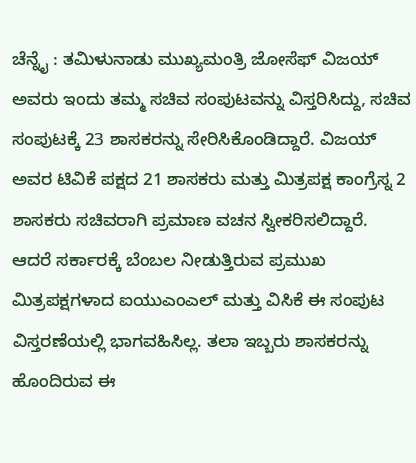ಚೆನ್ನೈ : ತಮಿಳುನಾಡು ಮುಖ್ಯಮಂತ್ರಿ ಜೋಸೆಫ್ ವಿಜಯ್ ಅವರು ಇಂದು ತಮ್ಮ ಸಚಿವ ಸಂಪುಟವನ್ನು ವಿಸ್ತರಿಸಿದ್ದು, ಸಚಿವ ಸಂಪುಟಕ್ಕೆ 23 ಶಾಸಕರನ್ನು ಸೇರಿಸಿಕೊಂಡಿದ್ದಾರೆ. ವಿಜಯ್ ಅವರ ಟಿವಿಕೆ ಪಕ್ಷದ 21 ಶಾಸಕರು ಮತ್ತು ಮಿತ್ರಪಕ್ಷ ಕಾಂಗ್ರೆಸ್ನ 2 ಶಾಸಕರು ಸಚಿವರಾಗಿ ಪ್ರಮಾಣ ವಚನ ಸ್ವೀಕರಿಸಲಿದ್ದಾರೆ. ಆದರೆ ಸರ್ಕಾರಕ್ಕೆ ಬೆಂಬಲ ನೀಡುತ್ತಿರುವ ಪ್ರಮುಖ ಮಿತ್ರಪಕ್ಷಗಳಾದ ಐಯುಎಂಎಲ್ ಮತ್ತು ವಿಸಿಕೆ ಈ ಸಂಪುಟ ವಿಸ್ತರಣೆಯಲ್ಲಿ ಭಾಗವಹಿಸಿಲ್ಲ. ತಲಾ ಇಬ್ಬರು ಶಾಸಕರನ್ನು ಹೊಂದಿರುವ ಈ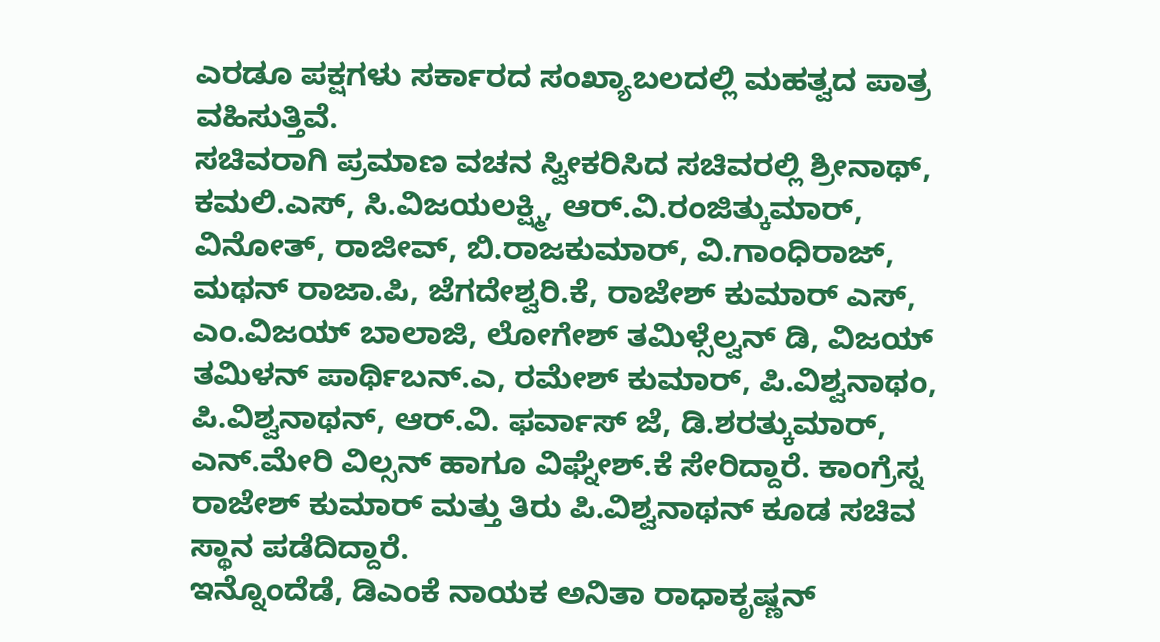ಎರಡೂ ಪಕ್ಷಗಳು ಸರ್ಕಾರದ ಸಂಖ್ಯಾಬಲದಲ್ಲಿ ಮಹತ್ವದ ಪಾತ್ರ ವಹಿಸುತ್ತಿವೆ.
ಸಚಿವರಾಗಿ ಪ್ರಮಾಣ ವಚನ ಸ್ವೀಕರಿಸಿದ ಸಚಿವರಲ್ಲಿ ಶ್ರೀನಾಥ್, ಕಮಲಿ.ಎಸ್, ಸಿ.ವಿಜಯಲಕ್ಷ್ಮಿ, ಆರ್.ವಿ.ರಂಜಿತ್ಕುಮಾರ್, ವಿನೋತ್, ರಾಜೀವ್, ಬಿ.ರಾಜಕುಮಾರ್, ವಿ.ಗಾಂಧಿರಾಜ್, ಮಥನ್ ರಾಜಾ.ಪಿ, ಜೆಗದೇಶ್ವರಿ.ಕೆ, ರಾಜೇಶ್ ಕುಮಾರ್ ಎಸ್, ಎಂ.ವಿಜಯ್ ಬಾಲಾಜಿ, ಲೋಗೇಶ್ ತಮಿಳ್ಸೆಲ್ವನ್ ಡಿ, ವಿಜಯ್ ತಮಿಳನ್ ಪಾರ್ಥಿಬನ್.ಎ, ರಮೇಶ್ ಕುಮಾರ್, ಪಿ.ವಿಶ್ವನಾಥಂ, ಪಿ.ವಿಶ್ವನಾಥನ್, ಆರ್.ವಿ. ಫರ್ವಾಸ್ ಜೆ, ಡಿ.ಶರತ್ಕುಮಾರ್, ಎನ್.ಮೇರಿ ವಿಲ್ಸನ್ ಹಾಗೂ ವಿಘ್ನೇಶ್.ಕೆ ಸೇರಿದ್ದಾರೆ. ಕಾಂಗ್ರೆಸ್ನ ರಾಜೇಶ್ ಕುಮಾರ್ ಮತ್ತು ತಿರು ಪಿ.ವಿಶ್ವನಾಥನ್ ಕೂಡ ಸಚಿವ ಸ್ಥಾನ ಪಡೆದಿದ್ದಾರೆ.
ಇನ್ನೊಂದೆಡೆ, ಡಿಎಂಕೆ ನಾಯಕ ಅನಿತಾ ರಾಧಾಕೃಷ್ಣನ್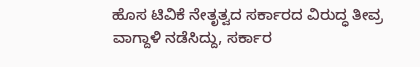ಹೊಸ ಟಿವಿಕೆ ನೇತೃತ್ವದ ಸರ್ಕಾರದ ವಿರುದ್ಧ ತೀವ್ರ ವಾಗ್ದಾಳಿ ನಡೆಸಿದ್ದು, ಸರ್ಕಾರ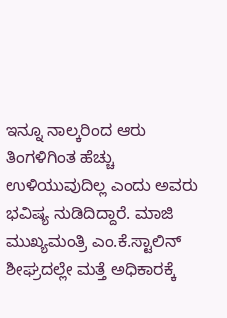ಇನ್ನೂ ನಾಲ್ಕರಿಂದ ಆರು ತಿಂಗಳಿಗಿಂತ ಹೆಚ್ಚು ಉಳಿಯುವುದಿಲ್ಲ ಎಂದು ಅವರು ಭವಿಷ್ಯ ನುಡಿದಿದ್ದಾರೆ. ಮಾಜಿ ಮುಖ್ಯಮಂತ್ರಿ ಎಂ.ಕೆ.ಸ್ಟಾಲಿನ್ ಶೀಘ್ರದಲ್ಲೇ ಮತ್ತೆ ಅಧಿಕಾರಕ್ಕೆ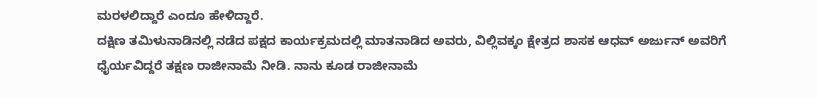ಮರಳಲಿದ್ದಾರೆ ಎಂದೂ ಹೇಳಿದ್ದಾರೆ.
ದಕ್ಷಿಣ ತಮಿಳುನಾಡಿನಲ್ಲಿ ನಡೆದ ಪಕ್ಷದ ಕಾರ್ಯಕ್ರಮದಲ್ಲಿ ಮಾತನಾಡಿದ ಅವರು, ವಿಲ್ಲಿವಕ್ಕಂ ಕ್ಷೇತ್ರದ ಶಾಸಕ ಆಧವ್ ಅರ್ಜುನ್ ಅವರಿಗೆ ಧೈರ್ಯವಿದ್ದರೆ ತಕ್ಷಣ ರಾಜೀನಾಮೆ ನೀಡಿ. ನಾನು ಕೂಡ ರಾಜೀನಾಮೆ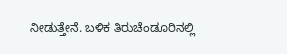ನೀಡುತ್ತೇನೆ. ಬಳಿಕ ತಿರುಚೆಂಡೂರಿನಲ್ಲಿ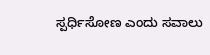ಸ್ಪರ್ಧಿಸೋಣ ಎಂದು ಸವಾಲು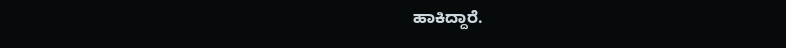ಹಾಕಿದ್ದಾರೆ.